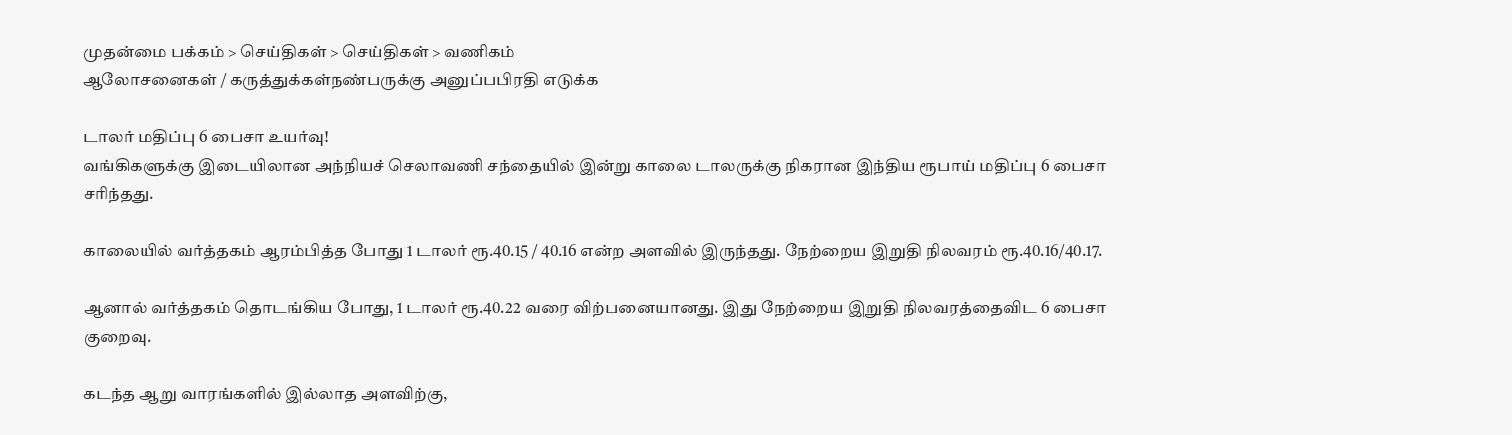முதன்மை பக்கம் > செய்திகள் > செய்திகள் > வணிகம்
ஆலோசனைகள் / கருத்துக்கள்நண்பருக்கு அனுப்பபிரதி எடுக்க

டாலர் மதிப்பு 6 பைசா உயர்வு!
வங்கிகளுக்கு இடையிலான அந்நியச் செலாவணி சந்தையில் இன்று காலை டாலருக்கு நிகரான இந்திய ரூபாய் மதிப்பு 6 பைசா சரிந்தது.

காலையில் வர்த்தகம் ஆரம்பித்த போது 1 டாலர் ரூ.40.15 / 40.16 என்ற அளவில் இருந்தது. நேற்றைய இறுதி நிலவரம் ரூ.40.16/40.17.

ஆனால் வர்த்தகம் தொடங்கிய போது, 1 டாலர் ரூ.40.22 வரை விற்பனையானது. இது நேற்றைய இறுதி நிலவரத்தைவிட 6 பைசா குறைவு.

கடந்த ஆறு வாரங்களில் இல்லாத அளவிற்கு,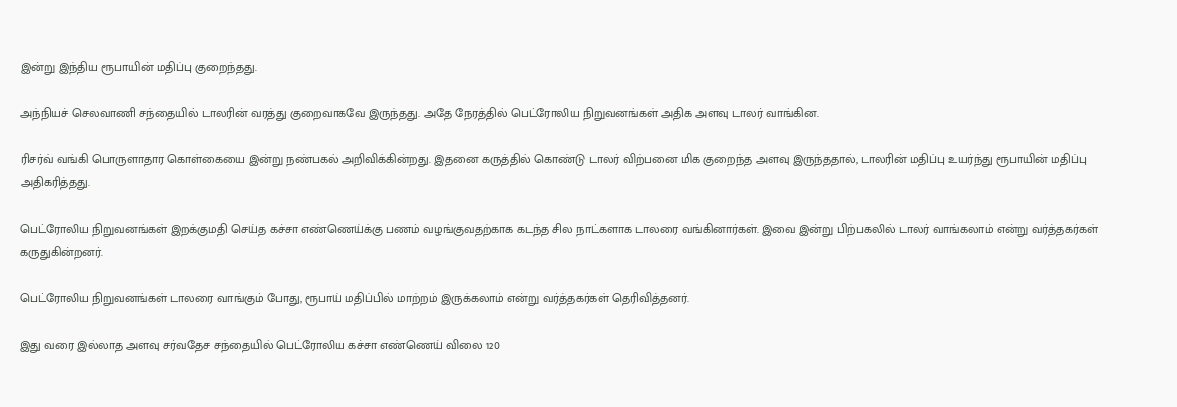இன்று இந்திய ரூபாயின் மதிப்பு குறைந்தது.

அந்நியச் செலவாணி சந்தையில் டாலரின் வரத்து குறைவாகவே இருந்தது. அதே நேரத்தில் பெட்ரோலிய நிறுவனங்கள் அதிக அளவு டாலர் வாங்கின.

ரிசர்வ் வங்கி பொருளாதார கொள்கையை இன்று நண்பகல் அறிவிக்கின்றது. இதனை கருத்தில் கொண்டு டாலர் விற்பனை மிக குறைந்த அளவு இருந்ததால், டாலரின் மதிப்பு உயர்ந்து ரூபாயின் மதிப்பு அதிகரித்தது.

பெட்ரோலிய நிறுவனங்கள் இறக்குமதி செய்த கச்சா எண்ணெய்க்கு பணம் வழங்குவதற்காக கடந்த சில நாட்களாக டாலரை வங்கினார்கள். இவை இன்று பிற்பகலில் டாலர் வாங்கலாம் என்று வர்த்தகர்கள் கருதுகின்றனர்.

பெட்ரோலிய நிறுவனங்கள் டாலரை வாங்கும் போது, ரூபாய் மதிப்பில் மாற்றம் இருக்கலாம் என்று வர்த்தகர்கள் தெரிவித்தனர்.

இது வரை இல்லாத அளவு சர்வதேச சந்தையில் பெட்ரோலிய கச்சா எண்ணெய் விலை 120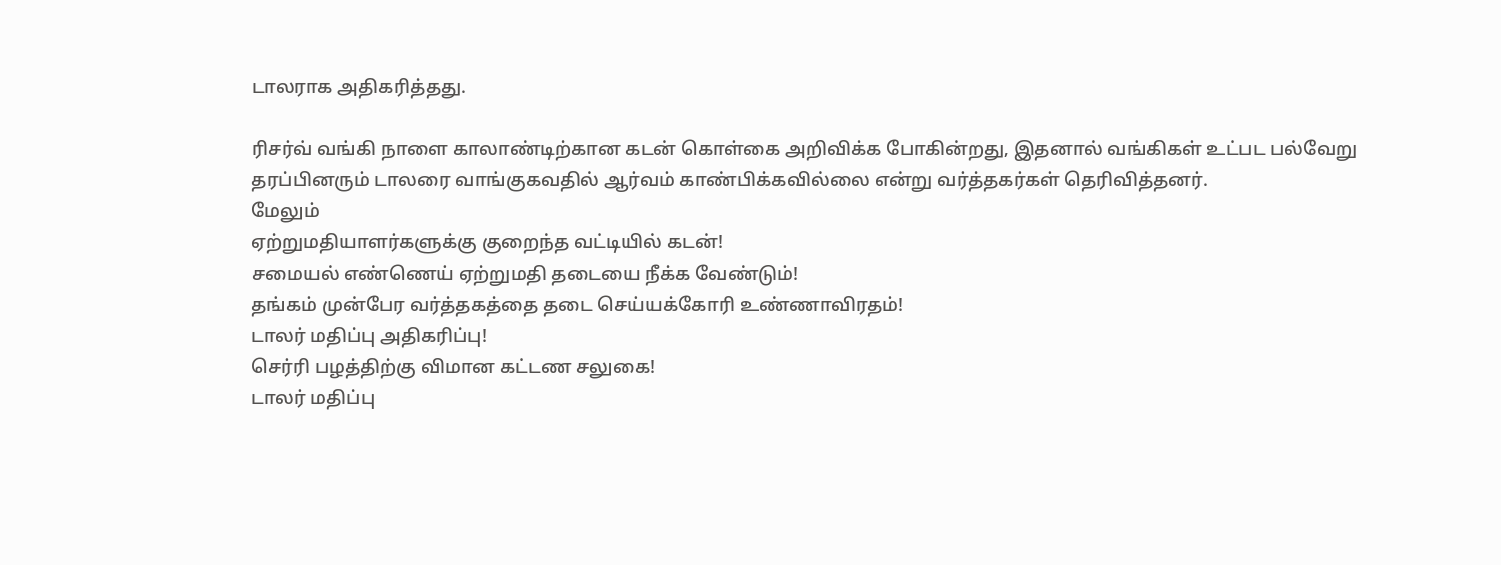டாலராக அதிகரித்தது.

ரிசர்வ் வங்கி நாளை காலாண்டிற்கான கடன் கொள்கை அறிவிக்க போகின்றது, இதனால் வங்கிகள் உட்பட பல்வேறு தரப்பினரும் டாலரை வாங்குகவதில் ஆர்வம் காண்பிக்கவில்லை என்று வர்த்தகர்கள் தெரிவித்தனர்.
மேலும்
ஏற்றுமதியாளர்களுக்கு குறை‌ந்த வட்டியில் கடன்!
சமையல் எண்ணெய் ஏற்றுமதி தடையை நீக்க வேண்டும்!
தங்கம் முன்பேர வர்த்தகத்தை தடை செய்யக்கோரி உண்ணாவிரதம்!
டாலர் மதிப்பு அதிகரிப்பு!
செர்ரி பழத்திற்கு விமான கட்டண சலுகை!
டாலர் மதிப்பு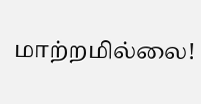மாற்றமில்லை!